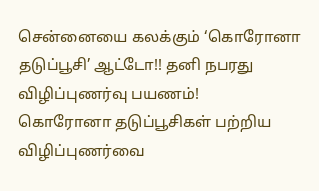சென்னையை கலக்கும் ‘கொரோனா தடுப்பூசி’ ஆட்டோ!! தனி நபரது விழிப்புணர்வு பயணம்!
கொரோனா தடுப்பூசிகள் பற்றிய விழிப்புணர்வை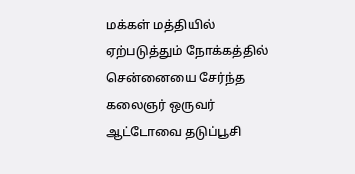மக்கள் மத்தியில் ஏற்படுத்தும் நோக்கத்தில் சென்னையை சேர்ந்த கலைஞர் ஒருவர் ஆட்டோவை தடுப்பூசி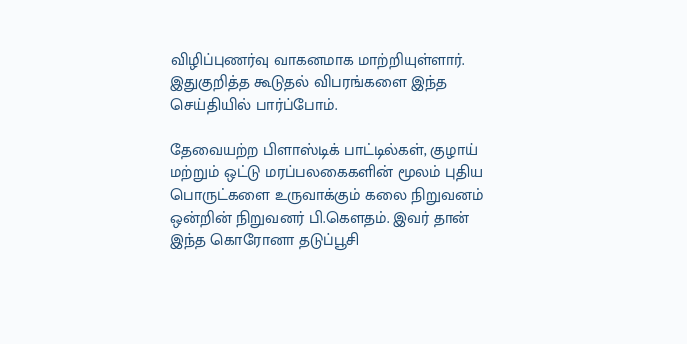விழிப்புணர்வு வாகனமாக மாற்றியுள்ளார். இதுகுறித்த கூடுதல் விபரங்களை இந்த செய்தியில் பார்ப்போம்.

தேவையற்ற பிளாஸ்டிக் பாட்டில்கள், குழாய் மற்றும் ஒட்டு மரப்பலகைகளின் மூலம் புதிய பொருட்களை உருவாக்கும் கலை நிறுவனம் ஒன்றின் நிறுவனர் பி.கௌதம். இவர் தான் இந்த கொரோனா தடுப்பூசி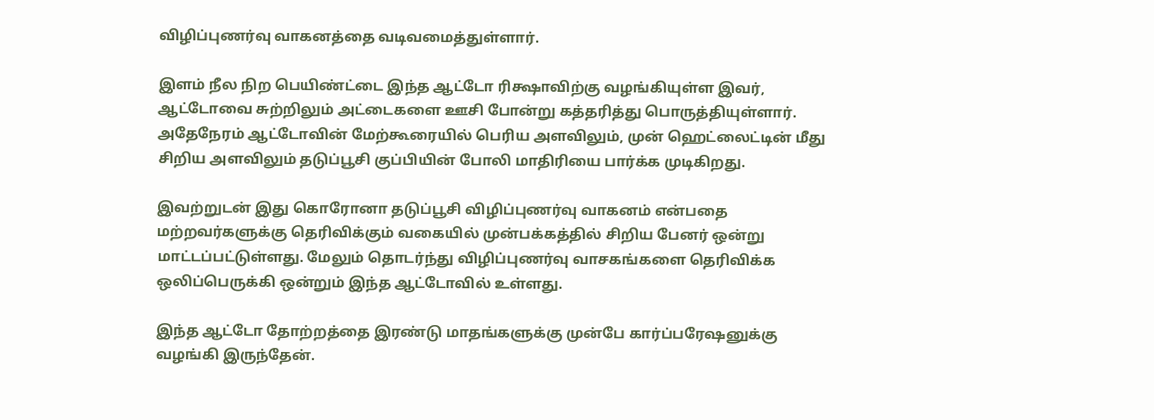விழிப்புணர்வு வாகனத்தை வடிவமைத்துள்ளார்.

இளம் நீல நிற பெயிண்ட்டை இந்த ஆட்டோ ரிக்ஷாவிற்கு வழங்கியுள்ள இவர், ஆட்டோவை சுற்றிலும் அட்டைகளை ஊசி போன்று கத்தரித்து பொருத்தியுள்ளார். அதேநேரம் ஆட்டோவின் மேற்கூரையில் பெரிய அளவிலும், முன் ஹெட்லைட்டின் மீது சிறிய அளவிலும் தடுப்பூசி குப்பியின் போலி மாதிரியை பார்க்க முடிகிறது.

இவற்றுடன் இது கொரோனா தடுப்பூசி விழிப்புணர்வு வாகனம் என்பதை மற்றவர்களுக்கு தெரிவிக்கும் வகையில் முன்பக்கத்தில் சிறிய பேனர் ஒன்று மாட்டப்பட்டுள்ளது. மேலும் தொடர்ந்து விழிப்புணர்வு வாசகங்களை தெரிவிக்க ஒலிப்பெருக்கி ஒன்றும் இந்த ஆட்டோவில் உள்ளது.

இந்த ஆட்டோ தோற்றத்தை இரண்டு மாதங்களுக்கு முன்பே கார்ப்பரேஷனுக்கு வழங்கி இருந்தேன்.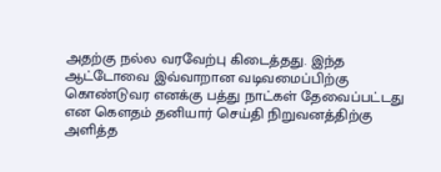அதற்கு நல்ல வரவேற்பு கிடைத்தது. இந்த ஆட்டோவை இவ்வாறான வடிவமைப்பிற்கு கொண்டுவர எனக்கு பத்து நாட்கள் தேவைப்பட்டது என கௌதம் தனியார் செய்தி நிறுவனத்திற்கு அளித்த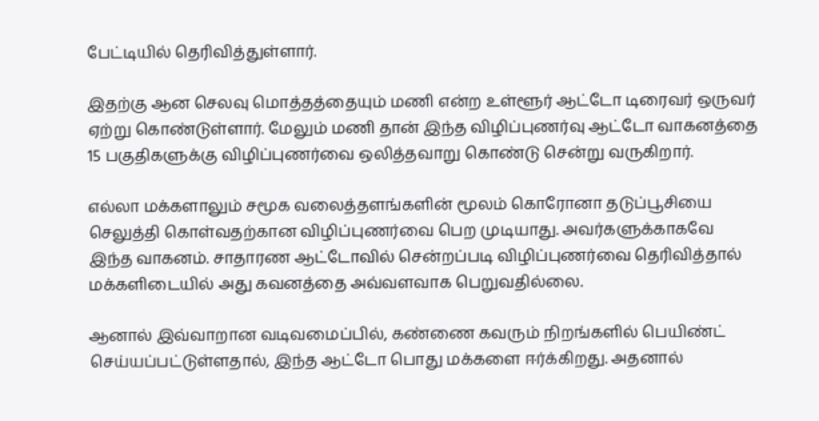பேட்டியில் தெரிவித்துள்ளார்.

இதற்கு ஆன செலவு மொத்தத்தையும் மணி என்ற உள்ளூர் ஆட்டோ டிரைவர் ஒருவர் ஏற்று கொண்டுள்ளார். மேலும் மணி தான் இந்த விழிப்புணர்வு ஆட்டோ வாகனத்தை 15 பகுதிகளுக்கு விழிப்புணர்வை ஒலித்தவாறு கொண்டு சென்று வருகிறார்.

எல்லா மக்களாலும் சமூக வலைத்தளங்களின் மூலம் கொரோனா தடுப்பூசியை செலுத்தி கொள்வதற்கான விழிப்புணர்வை பெற முடியாது. அவர்களுக்காகவே இந்த வாகனம். சாதாரண ஆட்டோவில் சென்றப்படி விழிப்புணர்வை தெரிவித்தால் மக்களிடையில் அது கவனத்தை அவ்வளவாக பெறுவதில்லை.

ஆனால் இவ்வாறான வடிவமைப்பில், கண்ணை கவரும் நிறங்களில் பெயிண்ட் செய்யப்பட்டுள்ளதால், இந்த ஆட்டோ பொது மக்களை ஈர்க்கிறது. அதனால்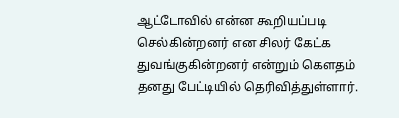ஆட்டோவில் என்ன கூறியப்படி செல்கின்றனர் என சிலர் கேட்க துவங்குகின்றனர் என்றும் கௌதம் தனது பேட்டியில் தெரிவித்துள்ளார்.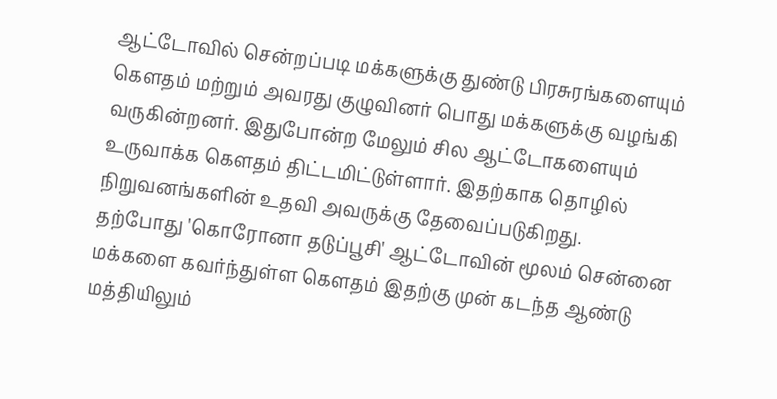ஆட்டோவில் சென்றப்படி மக்களுக்கு துண்டு பிரசுரங்களையும் கௌதம் மற்றும் அவரது குழுவினர் பொது மக்களுக்கு வழங்கி வருகின்றனர். இதுபோன்ற மேலும் சில ஆட்டோகளையும் உருவாக்க கௌதம் திட்டமிட்டுள்ளார். இதற்காக தொழில் நிறுவனங்களின் உதவி அவருக்கு தேவைப்படுகிறது.
தற்போது 'கொரோனா தடுப்பூசி' ஆட்டோவின் மூலம் சென்னை மக்களை கவர்ந்துள்ள கௌதம் இதற்கு முன் கடந்த ஆண்டு மத்தியிலும்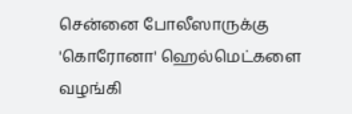சென்னை போலீஸாருக்கு 'கொரோனா' ஹெல்மெட்களை வழங்கி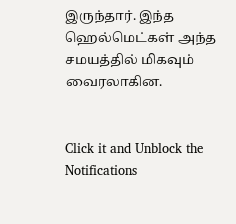இருந்தார். இந்த ஹெல்மெட்கள் அந்த சமயத்தில் மிகவும் வைரலாகின.


Click it and Unblock the Notifications